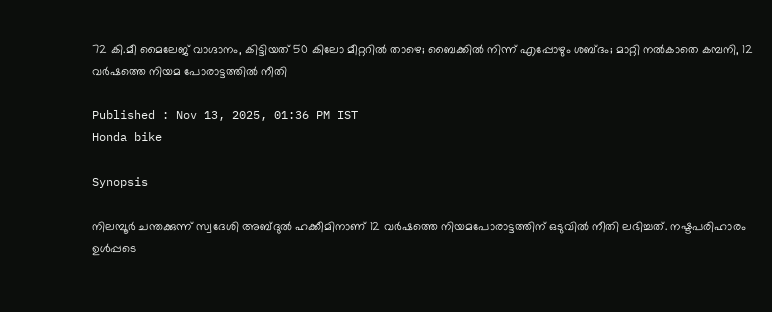72 കി.മീ മൈലേജ് വാഗ്ദാനം, കിട്ടിയത് 50 കിലോ മീറ്ററിൽ താഴെ; ബൈക്കിൽ നിന്ന് എപ്പോഴും ശബ്ദം; മാറ്റി നൽകാതെ കമ്പനി, 12 വർഷത്തെ നിയമ പോരാട്ടത്തിൽ നീതി

Published : Nov 13, 2025, 01:36 PM IST
Honda bike

Synopsis

നിലമ്പൂര്‍ ചന്തക്കുന്ന് സ്വദേശി അബ്ദുൽ ഹക്കീമിനാണ് 12 വര്‍ഷത്തെ നിയമപോരാട്ടത്തിന് ഒടുവിൽ നീതി ലഭിച്ചത്. നഷ്ടപരിഹാരം ഉൾപ്പടെ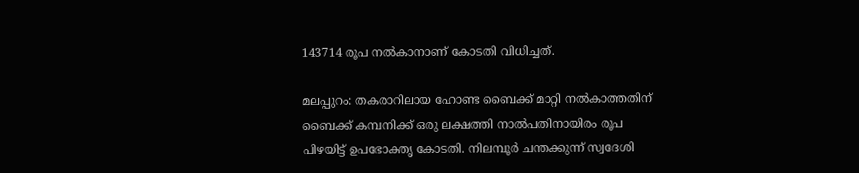143714 രൂപ നൽകാനാണ് കോടതി വിധിച്ചത്.

മലപ്പുറം: തകരാറിലായ ഹോണ്ട ബൈക്ക് മാറ്റി നൽകാത്തതിന് ബൈക്ക് കമ്പനിക്ക് ഒരു ലക്ഷത്തി നാൽപതിനായിരം രൂപ പിഴയിട്ട് ഉപഭോക്തൃ കോടതി. നിലമ്പൂര്‍ ചന്തക്കുന്ന് സ്വദേശി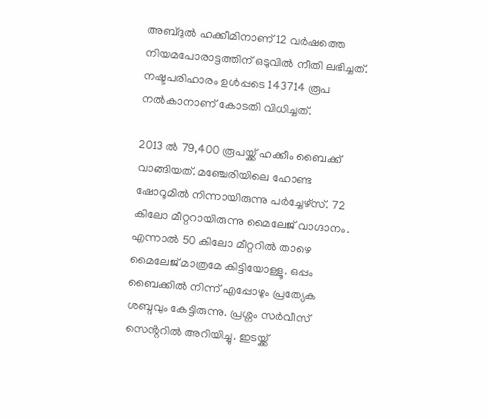അബ്ദുൽ ഹക്കീമിനാണ് 12 വര്‍ഷത്തെ നിയമപോരാട്ടത്തിന് ഒടുവിൽ നീതി ലഭിച്ചത്. നഷ്ടപരിഹാരം ഉൾപ്പടെ 143714 രൂപ നൽകാനാണ് കോടതി വിധിച്ചത്.

2013 ൽ 79,400 രൂപയ്ക്ക് ഹക്കീം ബൈക്ക് വാങ്ങിയത്. മഞ്ചേരിയിലെ ഹോണ്ട ഷോറൂമിൽ നിന്നായിരുന്നു പര്‍ച്ചേഴ്സ്. 72 കിലോ മീറ്ററായിരുന്നു മൈലേജ് വാഗ്ദാനം. എന്നാല്‍ 50 കിലോ മീറ്ററിൽ താഴെ മൈലേജ് മാത്രമേ കിട്ടിയോള്ളൂ. ഒപ്പം ബൈക്കിൽ നിന്ന് എപ്പോഴും പ്രത്യേക ശബ്ദവും കേട്ടിരുന്നു. പ്രശ്നം സര്‍വീസ് സെൻ്ററിൽ അറിയിച്ചു. ഇടയ്ക്ക്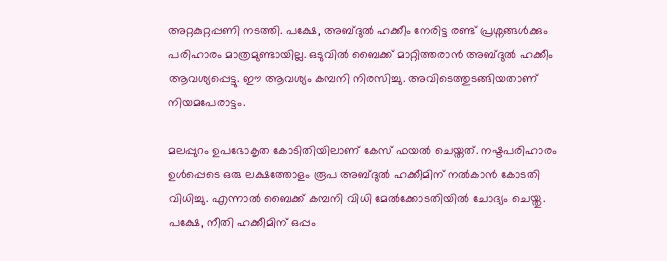അറ്റകുറ്റപ്പണി നടത്തി. പക്ഷേ, അബ്ദുൽ ഹക്കീം നേരിട്ട രണ്ട് പ്രശ്നങ്ങൾക്കും പരിഹാരം മാത്രമുണ്ടായില്ല. ഒടുവിൽ ബൈക്ക് മാറ്റിത്തരാൻ അബ്ദുൽ ഹക്കീം ആവശ്യപ്പെട്ടു. ഈ ആവശ്യം കമ്പനി നിരസിച്ചു. അവിടെത്തുടങ്ങിയതാണ് നിയമപേരാട്ടം.

മലപ്പുറം ഉപഭോകൃത കോടിതിയിലാണ് കേസ് ഫയൽ ചെയ്തത്. നഷ്ടപരിഹാരം ഉൾപ്പെടെ ഒരു ലക്ഷത്തോളം രൂപ അബ്ദുൽ ഹക്കീമിന് നൽകാൻ കോടതി വിധിച്ചു. എന്നാൽ ബൈക്ക് കമ്പനി വിധി മേൽക്കോടതിയിൽ ചോദ്യം ചെയ്തു. പക്ഷേ, നീതി ഹക്കീമിന് ഒപ്പം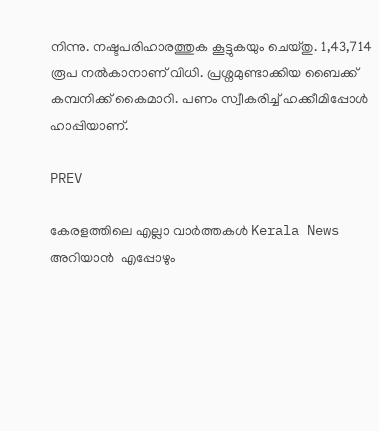നിന്നു. നഷ്ടപരിഹാരത്തുക കൂട്ടുകയും ചെയ്തു. 1,43,714 രൂപ നൽകാനാണ് വിധി. പ്രശ്നമുണ്ടാക്കിയ ബൈക്ക് കമ്പനിക്ക് കൈമാറി. പണം സ്വീകരിച്ച് ഹക്കീമിപ്പോൾ ഹാപ്പിയാണ്.

PREV

കേരളത്തിലെ എല്ലാ വാർത്തകൾ Kerala News അറിയാൻ  എപ്പോഴും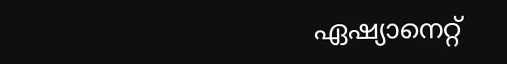ഏഷ്യാനെറ്റ്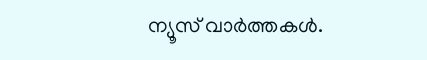ന്യൂസ് വാർത്തകൾ.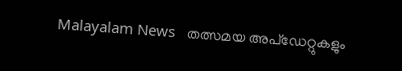Malayalam News   തത്സമയ അപ്‌ഡേറ്റുകളും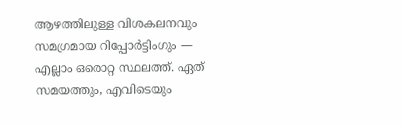ആഴത്തിലുള്ള വിശകലനവും സമഗ്രമായ റിപ്പോർട്ടിംഗും — എല്ലാം ഒരൊറ്റ സ്ഥലത്ത്. ഏത് സമയത്തും, എവിടെയും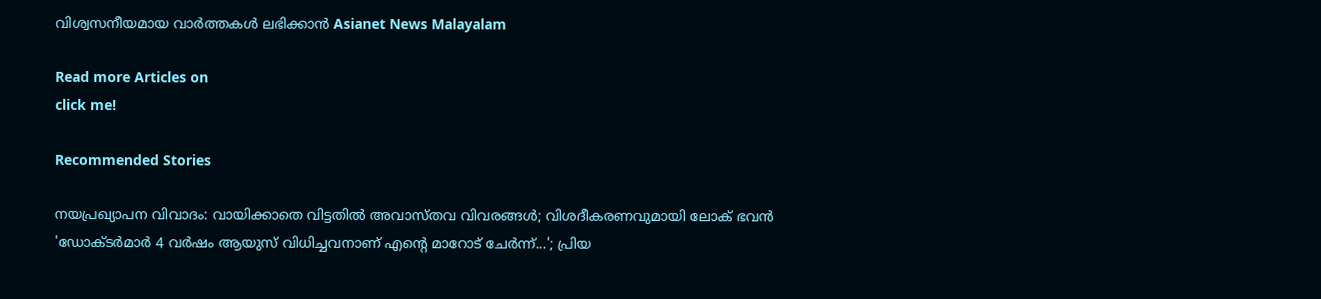വിശ്വസനീയമായ വാർത്തകൾ ലഭിക്കാൻ Asianet News Malayalam

Read more Articles on
click me!

Recommended Stories

നയപ്രഖ്യാപന വിവാദം: വായിക്കാതെ വിട്ടതിൽ അവാസ്തവ വിവരങ്ങൾ; വിശദീകരണവുമായി ലോക് ഭവൻ
'ഡോക്ടർമാർ 4 വർഷം ആയുസ് വിധിച്ചവനാണ് എൻ്റെ മാറോട് ചേർന്ന്...'; പ്രിയ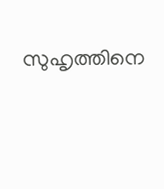സുഹൃത്തിനെ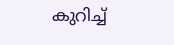കുറിച്ച്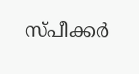സ്‌പീക്കർ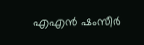എഎൻ ഷംസീർ